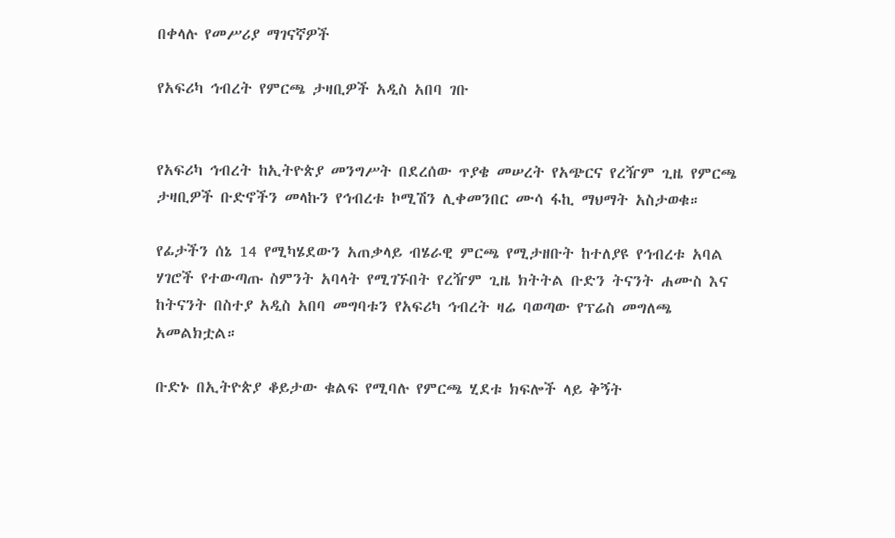በቀላሉ የመሥሪያ ማገናኛዎች

የአፍሪካ ኅብረት የምርጫ ታዛቢዎች አዲስ አበባ ገቡ


የአፍሪካ ኅብረት ከኢትዮጵያ መንግሥት በደረሰው ጥያቄ መሠረት የአጭርና የረዥም ጊዜ የምርጫ ታዛቢዎች ቡድኖችን መላኩን የኅብረቱ ኮሚሽን ሊቀመንበር ሙሳ ፋኪ ማህማት አስታወቁ።

የፊታችን ሰኔ 14 የሚካሄደውን አጠቃላይ ብሄራዊ ምርጫ የሚታዘቡት ከተለያዩ የኅብረቱ አባል ሃገሮች የተውጣጡ ስምንት አባላት የሚገኙበት የረዥም ጊዜ ክትትል ቡድን ትናንት ሐሙስ እና ከትናንት በስተያ አዲስ አበባ መግባቱን የአፍሪካ ኅብረት ዛሬ ባወጣው የፕሬስ መግለጫ አመልክቷል።

ቡድኑ በኢትዮጵያ ቆይታው ቁልፍ የሚባሉ የምርጫ ሂደቱ ክፍሎች ላይ ቅኝት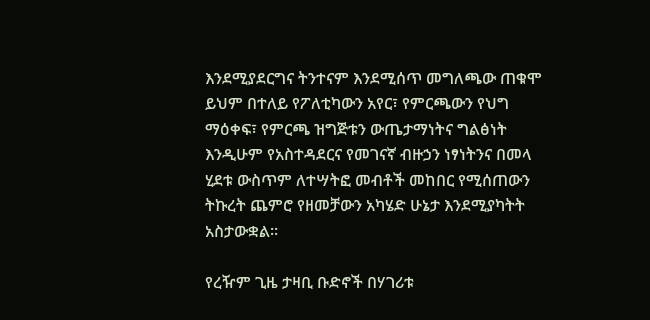እንደሚያደርግና ትንተናም እንደሚሰጥ መግለጫው ጠቁሞ ይህም በተለይ የፖለቲካውን አየር፣ የምርጫውን የህግ ማዕቀፍ፣ የምርጫ ዝግጅቱን ውጤታማነትና ግልፅነት እንዲሁም የአስተዳደርና የመገናኛ ብዙኃን ነፃነትንና በመላ ሂደቱ ውስጥም ለተሣትፎ መብቶች መከበር የሚሰጠውን ትኩረት ጨምሮ የዘመቻውን አካሄድ ሁኔታ እንደሚያካትት አስታውቋል።

የረዥም ጊዜ ታዛቢ ቡድኖች በሃገሪቱ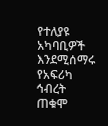የተለያዩ አካባቢዎች እንደሚሰማሩ የአፍሪካ ኅብረት ጠቁሞ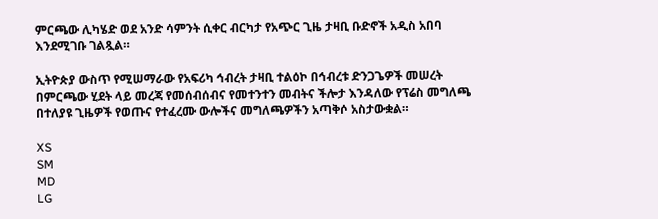ምርጫው ሊካሄድ ወደ አንድ ሳምንት ሲቀር ብርካታ የአጭር ጊዜ ታዛቢ ቡድኖች አዲስ አበባ እንደሚገቡ ገልጿል።

ኢትዮጵያ ውስጥ የሚሠማራው የአፍሪካ ኅብረት ታዛቢ ተልዕኮ በኅብረቱ ድንጋጌዎች መሠረት በምርጫው ሂደት ላይ መረጃ የመሰብሰብና የመተንተን መብትና ችሎታ እንዳለው የፕሬስ መግለጫ በተለያዩ ጊዜዎች የወጡና የተፈረሙ ውሎችና መግለጫዎችን አጣቅሶ አስታውቋል።

XS
SM
MD
LG